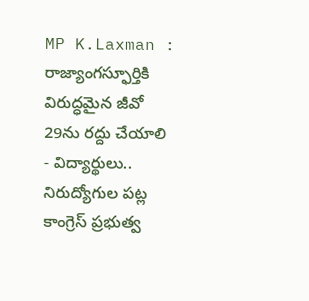MP K.Laxman : రాజ్యాంగస్ఫూర్తికి విరుద్ధమైన జీవో 29ను రద్దు చేయాలి
- విద్యార్థులు.. నిరుద్యోగుల పట్ల కాంగ్రెస్ ప్రభుత్వ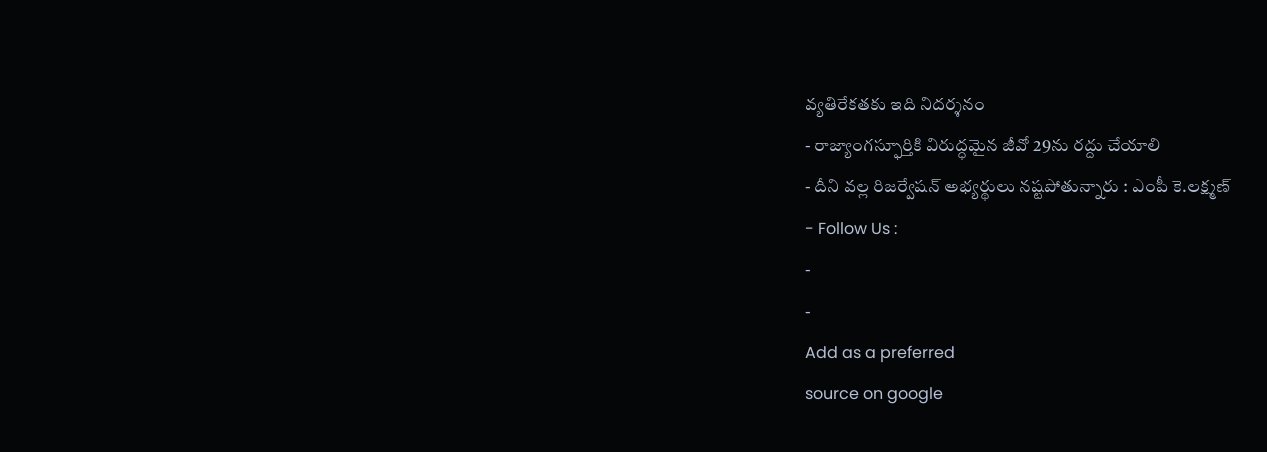వ్యతిరేకతకు ఇది నిదర్శనం
- రాజ్యాంగస్ఫూర్తికి విరుద్ధమైన జీవో 29ను రద్దు చేయాలి
- దీని వల్ల రిజర్వేషన్ అభ్యర్థులు నష్టపోతున్నారు : ఎంపీ కె.లక్ష్మణ్
- Follow Us :
-
-
Add as a preferred
source on google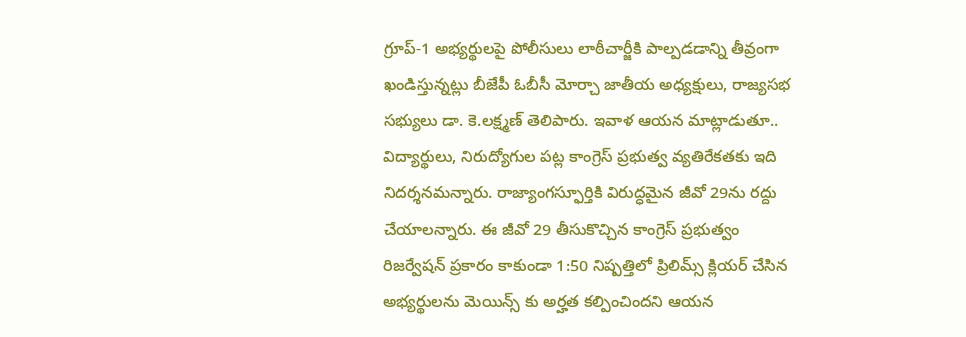గ్రూప్-1 అభ్యర్థులపై పోలీసులు లాఠీచార్జీకి పాల్పడడాన్ని తీవ్రంగా ఖండిస్తున్నట్లు బీజేపీ ఓబీసీ మోర్చా జాతీయ అధ్యక్షులు, రాజ్యసభ సభ్యులు డా. కె.లక్ష్మణ్ తెలిపారు. ఇవాళ ఆయన మాట్లాడుతూ.. విద్యార్థులు, నిరుద్యోగుల పట్ల కాంగ్రెస్ ప్రభుత్వ వ్యతిరేకతకు ఇది నిదర్శనమన్నారు. రాజ్యాంగస్ఫూర్తికి విరుద్ధమైన జీవో 29ను రద్దు చేయాలన్నారు. ఈ జీవో 29 తీసుకొచ్చిన కాంగ్రెస్ ప్రభుత్వం రిజర్వేషన్ ప్రకారం కాకుండా 1:50 నిష్పత్తిలో ప్రిలిమ్స్ క్లియర్ చేసిన అభ్యర్థులను మెయిన్స్ కు అర్హత కల్పించిందని ఆయన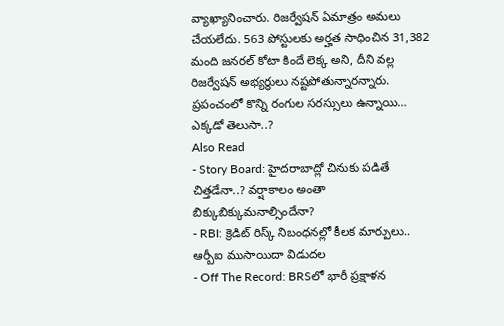వ్యాఖ్యానించారు. రిజర్వేషన్ ఏమాత్రం అమలు చేయలేదు. 563 పోస్టులకు అర్హత సాధించిన 31,382 మంది జనరల్ కోటా కిందే లెక్క అని, దీని వల్ల రిజర్వేషన్ అభ్యర్థులు నష్టపోతున్నారన్నారు.
ప్రపంచంలో కొన్ని రంగుల సరస్సులు ఉన్నాయి… ఎక్కడో తెలుసా..?
Also Read
- Story Board: హైదరాబాద్లో చినుకు పడితే చిత్తడేనా..? వర్షాకాలం అంతా బిక్కుబిక్కుమనాల్సిందేనా?
- RBI: క్రెడిట్ రిస్క్ నిబంధనల్లో కీలక మార్పులు.. ఆర్బీఐ ముసాయిదా విడుదల
- Off The Record: BRSలో భారీ ప్రక్షాళన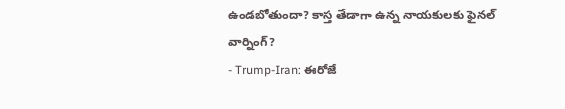ఉండబోతుందా? కాస్త తేడాగా ఉన్న నాయకులకు ఫైనల్ వార్నింగ్?
- Trump-Iran: ఈరోజే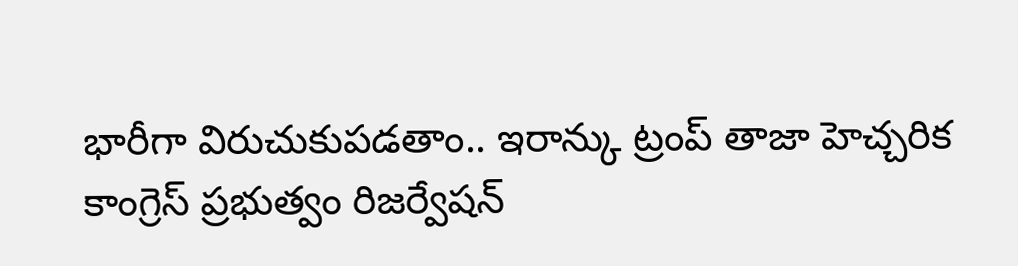భారీగా విరుచుకుపడతాం.. ఇరాన్కు ట్రంప్ తాజా హెచ్చరిక
కాంగ్రెస్ ప్రభుత్వం రిజర్వేషన్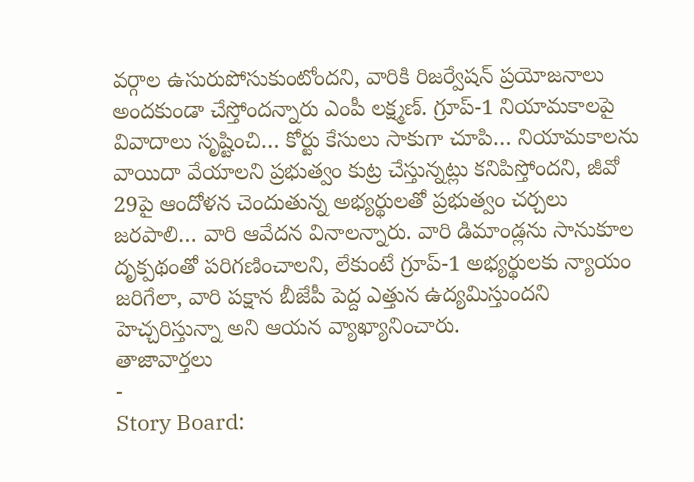వర్గాల ఉసురుపోసుకుంటోందని, వారికి రిజర్వేషన్ ప్రయోజనాలు అందకుండా చేస్తోందన్నారు ఎంపీ లక్ష్మణ్. గ్రూప్-1 నియామకాలపై వివాదాలు సృష్టించి… కోర్టు కేసులు సాకుగా చూపి… నియామకాలను వాయిదా వేయాలని ప్రభుత్వం కుట్ర చేస్తున్నట్లు కనిపిస్తోందని, జీవో 29పై ఆందోళన చెందుతున్న అభ్యర్థులతో ప్రభుత్వం చర్చలు జరపాలి… వారి ఆవేదన వినాలన్నారు. వారి డిమాండ్లను సానుకూల దృక్పథంతో పరిగణించాలని, లేకుంటే గ్రూప్-1 అభ్యర్థులకు న్యాయం జరిగేలా, వారి పక్షాన బీజేపీ పెద్ద ఎత్తున ఉద్యమిస్తుందని హెచ్చరిస్తున్నా అని ఆయన వ్యాఖ్యానించారు.
తాజావార్తలు
-
Story Board: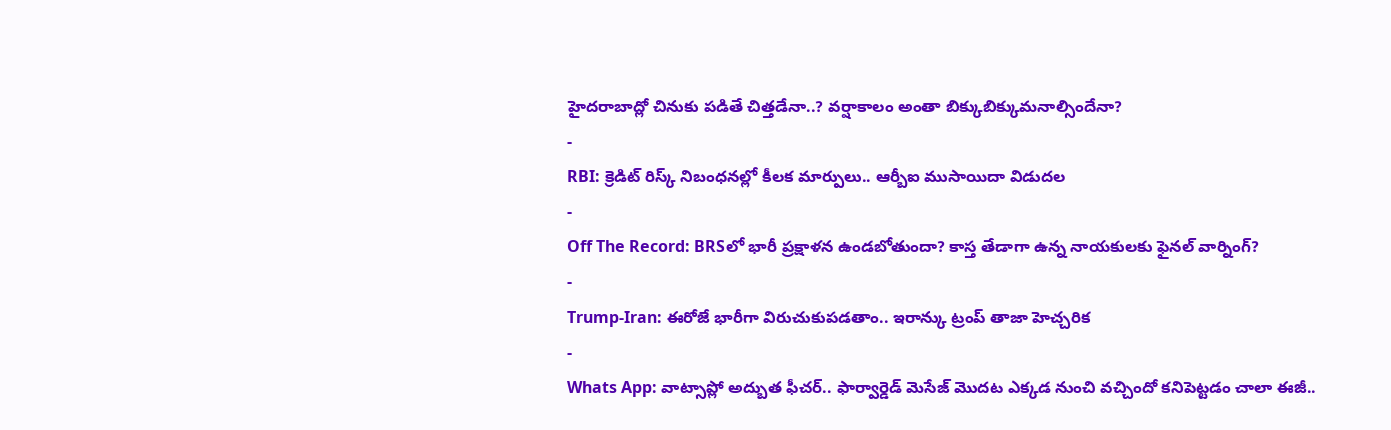హైదరాబాద్లో చినుకు పడితే చిత్తడేనా..? వర్షాకాలం అంతా బిక్కుబిక్కుమనాల్సిందేనా?
-
RBI: క్రెడిట్ రిస్క్ నిబంధనల్లో కీలక మార్పులు.. ఆర్బీఐ ముసాయిదా విడుదల
-
Off The Record: BRSలో భారీ ప్రక్షాళన ఉండబోతుందా? కాస్త తేడాగా ఉన్న నాయకులకు ఫైనల్ వార్నింగ్?
-
Trump-Iran: ఈరోజే భారీగా విరుచుకుపడతాం.. ఇరాన్కు ట్రంప్ తాజా హెచ్చరిక
-
Whats App: వాట్సాప్లో అద్బుత ఫీచర్.. ఫార్వార్డెడ్ మెసేజ్ మొదట ఎక్కడ నుంచి వచ్చిందో కనిపెట్టడం చాలా ఈజీ..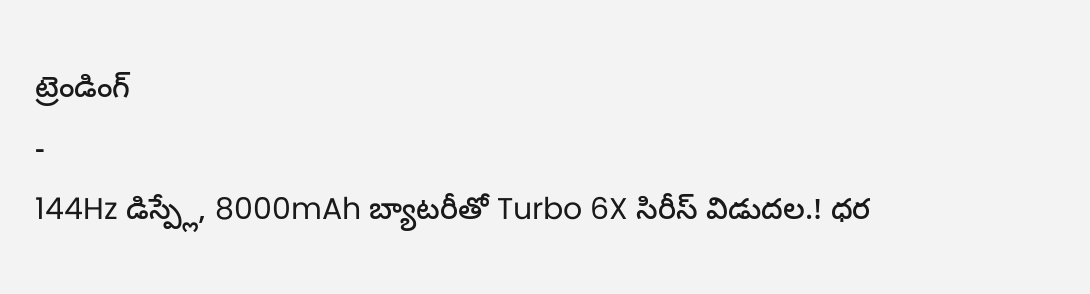ట్రెండింగ్
-
144Hz డిస్ప్లే, 8000mAh బ్యాటరీతో Turbo 6X సిరీస్ విడుదల.! ధర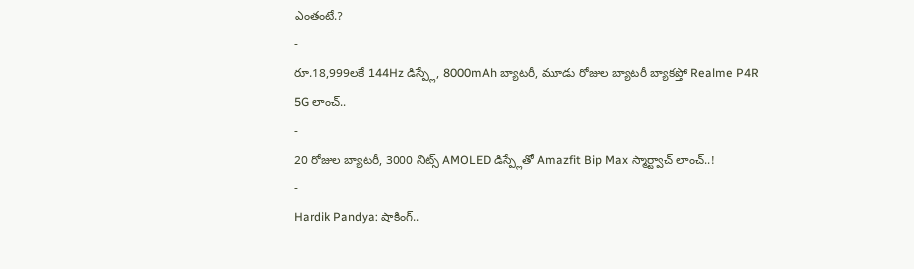ఎంతంటే.?
-
రూ.18,999లకే 144Hz డిస్ప్లే, 8000mAh బ్యాటరీ, మూడు రోజుల బ్యాటరీ బ్యాకప్తో Realme P4R 5G లాంచ్..
-
20 రోజుల బ్యాటరీ, 3000 నిట్స్ AMOLED డిస్ప్లేతో Amazfit Bip Max స్మార్ట్వాచ్ లాంచ్..!
-
Hardik Pandya: షాకింగ్..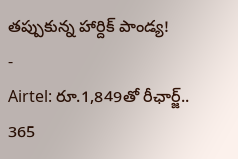తప్పుకున్న హార్దిక్ పాండ్య!
-
Airtel: రూ.1,849తో రీఛార్జ్.. 365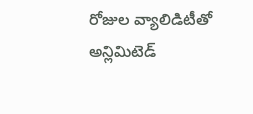రోజుల వ్యాలిడిటీతో అన్లిమిటెడ్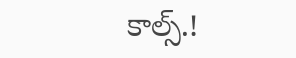కాల్స్.!